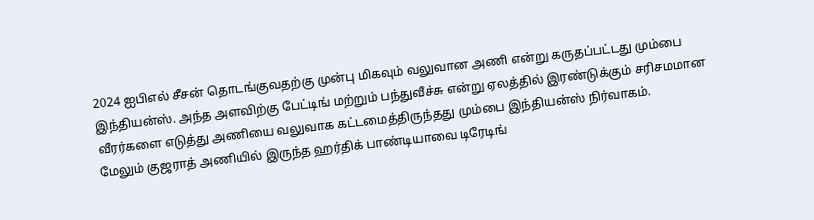2024 ஐபிஎல் சீசன் தொடங்குவதற்கு முன்பு மிகவும் வலுவான அணி என்று கருதப்பட்டது மும்பை இந்தியன்ஸ். அந்த அளவிற்கு பேட்டிங் மற்றும் பந்துவீச்சு என்று ஏலத்தில் இரண்டுக்கும் சரிசமமான வீரர்களை எடுத்து அணியை வலுவாக கட்டமைத்திருந்தது மும்பை இந்தியன்ஸ் நிர்வாகம்.
மேலும் குஜராத் அணியில் இருந்த ஹர்திக் பாண்டியாவை டிரேடிங்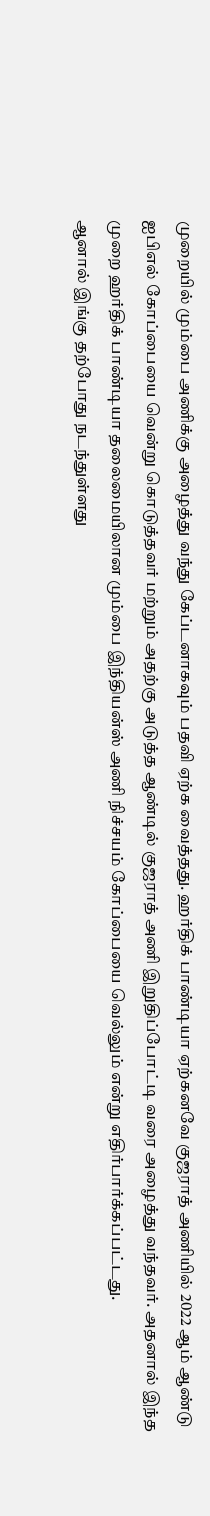முறையில் மும்பை அணிக்கு அழைத்து வந்து கேப்டனாகவும் பதவி ஏற்க வைத்தது. ஹர்திக் பாண்டியா ஏற்கனவே குஜராத் அணியில் 2022 ஆம் ஆண்டு ஐபிஎல் கோப்பையை வென்று கொடுத்தவர் மற்றும் அதற்கு அடுத்த ஆண்டில் குஜராத் அணி இறுதிப்போட்டி வரை அழைத்து வந்தவர். அதனால் இந்த முறை ஹர்திக் பாண்டியா தலைமையிலான மும்பை இந்தியன்ஸ் அணி நிச்சயம் கோப்பையை வெல்லும் என்று எதிர்பார்க்கப்பட்டது.
ஆனால் இங்கு தற்போது நடந்துள்ளது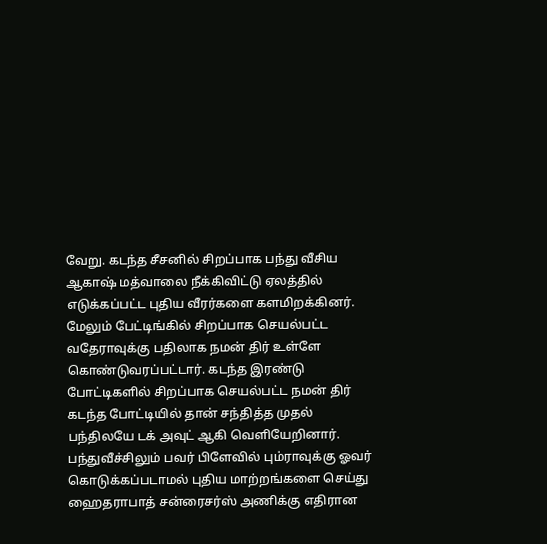வேறு. கடந்த சீசனில் சிறப்பாக பந்து வீசிய ஆகாஷ் மத்வாலை நீக்கிவிட்டு ஏலத்தில் எடுக்கப்பட்ட புதிய வீரர்களை களமிறக்கினர். மேலும் பேட்டிங்கில் சிறப்பாக செயல்பட்ட வதேராவுக்கு பதிலாக நமன் திர் உள்ளே கொண்டுவரப்பட்டார். கடந்த இரண்டு போட்டிகளில் சிறப்பாக செயல்பட்ட நமன் திர் கடந்த போட்டியில் தான் சந்தித்த முதல் பந்திலயே டக் அவுட் ஆகி வெளியேறினார்.
பந்துவீச்சிலும் பவர் பிளேவில் பும்ராவுக்கு ஓவர் கொடுக்கப்படாமல் புதிய மாற்றங்களை செய்து ஹைதராபாத் சன்ரைசர்ஸ் அணிக்கு எதிரான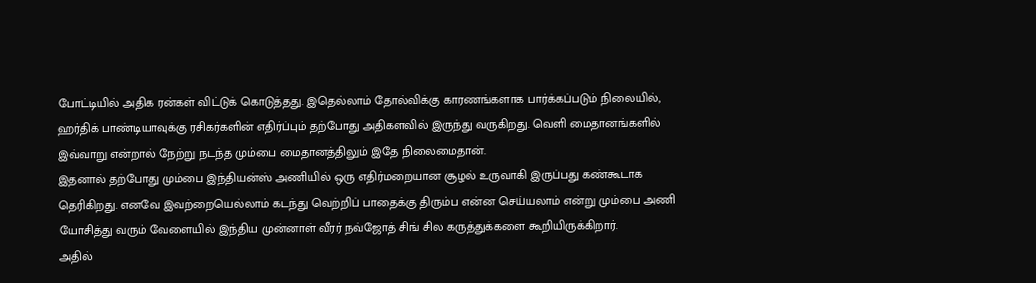போட்டியில் அதிக ரன்கள் விட்டுக் கொடுத்தது. இதெல்லாம் தோல்விக்கு காரணங்களாக பார்க்கப்படும் நிலையில், ஹர்திக் பாண்டியாவுக்கு ரசிகர்களின் எதிர்ப்பும் தற்போது அதிகளவில் இருந்து வருகிறது. வெளி மைதானங்களில் இவ்வாறு என்றால் நேற்று நடந்த மும்பை மைதானத்திலும் இதே நிலைமைதான்.
இதனால் தற்போது மும்பை இந்தியன்ஸ் அணியில் ஒரு எதிர்மறையான சூழல் உருவாகி இருப்பது கண்கூடாக தெரிகிறது. எனவே இவற்றையெல்லாம் கடந்து வெற்றிப் பாதைக்கு திரும்ப என்ன செய்யலாம் என்று மும்பை அணி யோசித்து வரும் வேளையில் இந்திய முன்னாள் வீரர் நவ்ஜோத் சிங் சில கருத்துக்களை கூறியிருக்கிறார்.
அதில்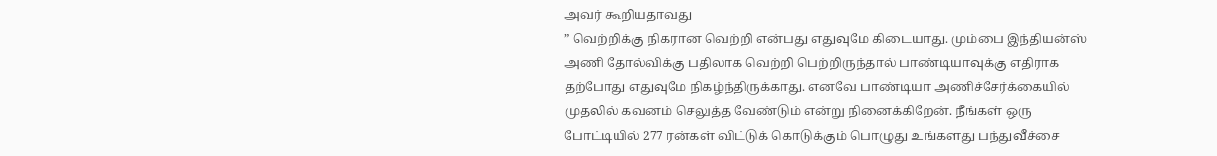அவர் கூறியதாவது
” வெற்றிக்கு நிகரான வெற்றி என்பது எதுவுமே கிடையாது. மும்பை இந்தியன்ஸ் அணி தோல்விக்கு பதிலாக வெற்றி பெற்றிருந்தால் பாண்டியாவுக்கு எதிராக தற்போது எதுவுமே நிகழ்ந்திருக்காது. எனவே பாண்டியா அணிச்சேர்க்கையில் முதலில் கவனம் செலுத்த வேண்டும் என்று நினைக்கிறேன். நீங்கள் ஒரு போட்டியில் 277 ரன்கள் விட்டுக் கொடுக்கும் பொழுது உங்களது பந்துவீச்சை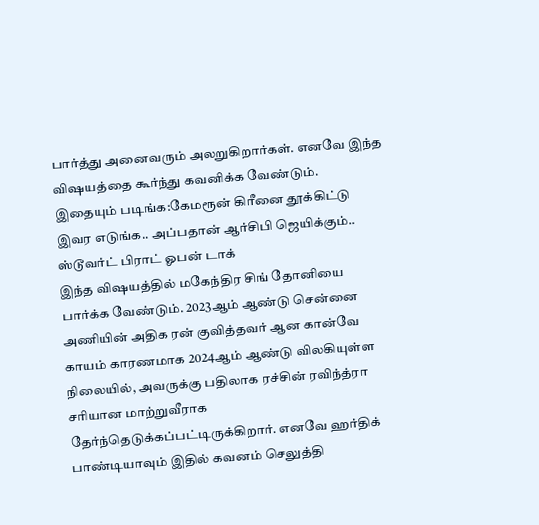பார்த்து அனைவரும் அலறுகிறார்கள். எனவே இந்த விஷயத்தை கூர்ந்து கவனிக்க வேண்டும்.
இதையும் படிங்க:கேமரூன் கிரீனை தூக்கிட்டு இவர எடுங்க.. அப்பதான் ஆர்சிபி ஜெயிக்கும்.. ஸ்டூவர்ட் பிராட் ஓபன் டாக்
இந்த விஷயத்தில் மகேந்திர சிங் தோனியை பார்க்க வேண்டும். 2023ஆம் ஆண்டு சென்னை அணியின் அதிக ரன் குவித்தவர் ஆன கான்வே காயம் காரணமாக 2024ஆம் ஆண்டு விலகியுள்ள நிலையில், அவருக்கு பதிலாக ரச்சின் ரவிந்த்ரா சரியான மாற்றுவீராக தேர்ந்தெடுக்கப்பட்டிருக்கிறார். எனவே ஹர்திக் பாண்டியாவும் இதில் கவனம் செலுத்தி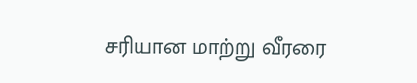சரியான மாற்று வீரரை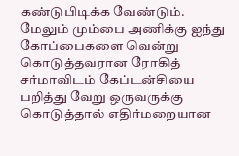கண்டுபிடிக்க வேண்டும். மேலும் மும்பை அணிக்கு ஐந்து கோப்பைகளை வென்று கொடுத்தவரான ரோகித் சர்மாவிடம் கேப்டன்சியை பறித்து வேறு ஒருவருக்கு கொடுத்தால் எதிர்மறையான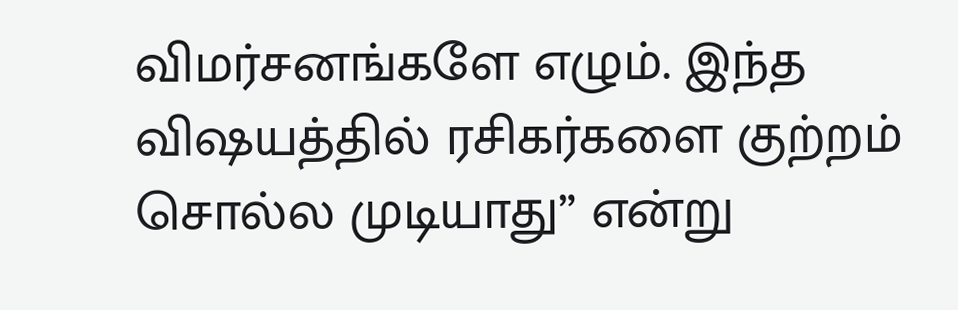விமர்சனங்களே எழும். இந்த விஷயத்தில் ரசிகர்களை குற்றம் சொல்ல முடியாது” என்று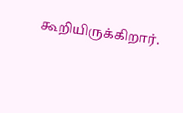கூறியிருக்கிறார்.